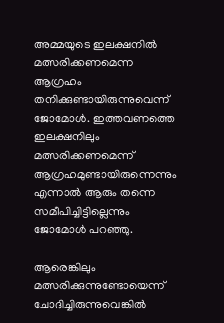അമ്മയുടെ ഇലക്ഷനില്‍ മത്സരിക്കണമെന്ന ആഗ്രഹം തനിക്കുണ്ടായിരുന്നുവെന്ന് ജോമോള്‍. ഇത്തവണത്തെ ഇലക്ഷനിലും മത്സരിക്കണമെന്ന് ആഗ്രഹമുണ്ടായിരുന്നെന്നും എന്നാല്‍ ആരും തന്നെ സമീപിച്ചിട്ടില്ലെന്നും ജോമോള്‍ പറഞ്ഞു.

ആരെങ്കിലും മത്സരിക്കുന്നുണ്ടോയെന്ന് ചോദിച്ചിരുന്നുവെങ്കില്‍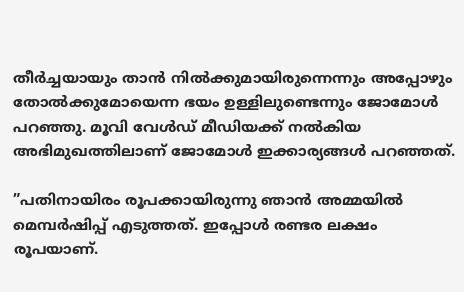തീര്‍ച്ചയായും താന്‍ നില്‍ക്കുമായിരുന്നെന്നും അപ്പോഴും തോല്‍ക്കുമോയെന്ന ഭയം ഉള്ളിലുണ്ടെന്നും ജോമോള്‍ പറഞ്ഞു. മൂവി വേള്‍ഡ് മീഡിയക്ക് നല്‍കിയ അഭിമുഖത്തിലാണ് ജോമോള്‍ ഇക്കാര്യങ്ങള്‍ പറഞ്ഞത്.

”പതിനായിരം രൂപക്കായിരുന്നു ഞാന്‍ അമ്മയില്‍ മെമ്പര്‍ഷിപ്പ് എടുത്തത്. ഇപ്പോള്‍ രണ്ടര ലക്ഷം രൂപയാണ്.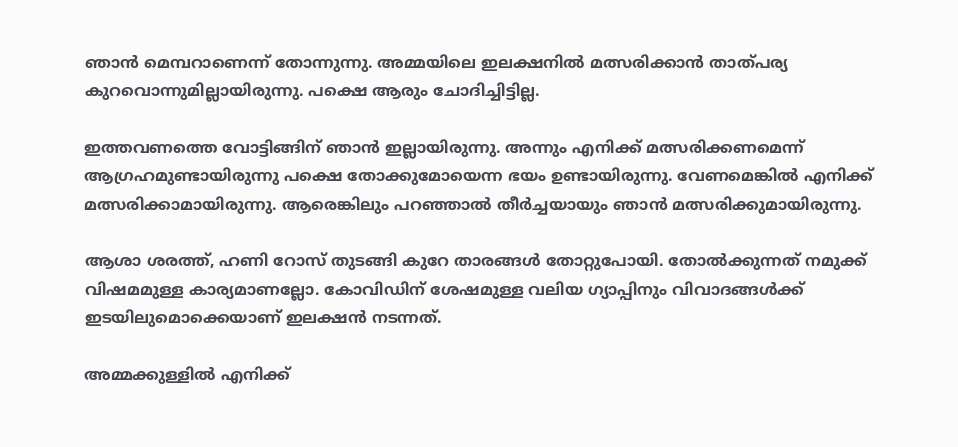ഞാന്‍ മെമ്പറാണെന്ന് തോന്നുന്നു. അമ്മയിലെ ഇലക്ഷനില്‍ മത്സരിക്കാന്‍ താത്പര്യ കുറവൊന്നുമില്ലായിരുന്നു. പക്ഷെ ആരും ചോദിച്ചിട്ടില്ല.

ഇത്തവണത്തെ വോട്ടിങ്ങിന് ഞാന്‍ ഇല്ലായിരുന്നു. അന്നും എനിക്ക് മത്സരിക്കണമെന്ന് ആഗ്രഹമുണ്ടായിരുന്നു പക്ഷെ തോക്കുമോയെന്ന ഭയം ഉണ്ടായിരുന്നു. വേണമെങ്കില്‍ എനിക്ക് മത്സരിക്കാമായിരുന്നു. ആരെങ്കിലും പറഞ്ഞാല്‍ തീര്‍ച്ചയായും ഞാന്‍ മത്സരിക്കുമായിരുന്നു.

ആശാ ശരത്ത്, ഹണി റോസ് തുടങ്ങി കുറേ താരങ്ങള്‍ തോറ്റുപോയി. തോല്‍ക്കുന്നത് നമുക്ക് വിഷമമുള്ള കാര്യമാണല്ലോ. കോവിഡിന് ശേഷമുള്ള വലിയ ഗ്യാപ്പിനും വിവാദങ്ങള്‍ക്ക് ഇടയിലുമൊക്കെയാണ് ഇലക്ഷന്‍ നടന്നത്.

അമ്മക്കുള്ളില്‍ എനിക്ക്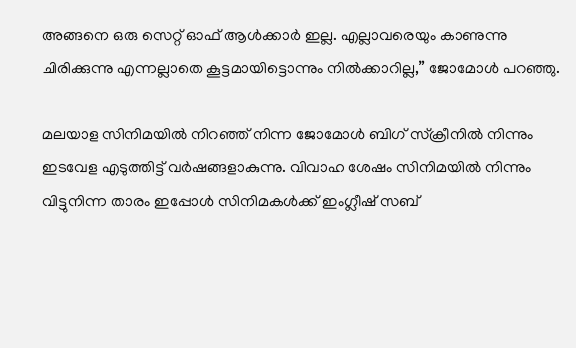അങ്ങനെ ഒരു സെറ്റ് ഓഫ് ആള്‍ക്കാര്‍ ഇല്ല. എല്ലാവരെയും കാണുന്നു ചിരിക്കുന്നു എന്നല്ലാതെ കൂട്ടമായിട്ടൊന്നും നില്‍ക്കാറില്ല,” ജോമോള്‍ പറഞ്ഞു.

മലയാള സിനിമയില്‍ നിറഞ്ഞ് നിന്ന ജോമോള്‍ ബിഗ് സ്‌ക്രീനില്‍ നിന്നും ഇടവേള എടുത്തിട്ട് വര്‍ഷങ്ങളാകുന്നു. വിവാഹ ശേഷം സിനിമയില്‍ നിന്നും വിട്ടുനിന്ന താരം ഇപ്പോള്‍ സിനിമകള്‍ക്ക് ഇംഗ്ലീഷ് സബ്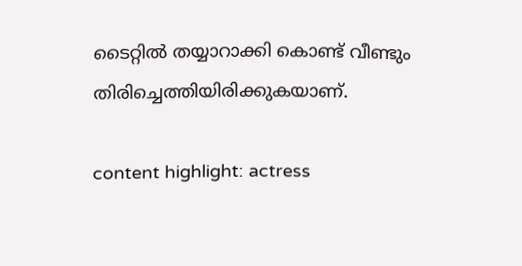ടൈറ്റില്‍ തയ്യാറാക്കി കൊണ്ട് വീണ്ടും തിരിച്ചെത്തിയിരിക്കുകയാണ്.

content highlight: actress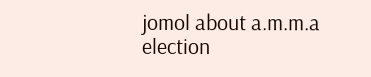jomol about a.m.m.a election